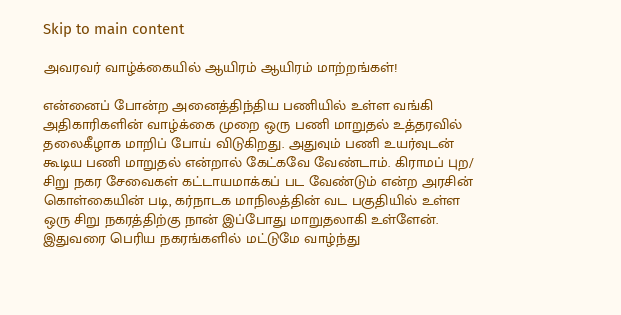Skip to main content

அவரவர் வாழ்க்கையில் ஆயிரம் ஆயிரம் மாற்றங்கள்!

என்னைப் போன்ற அனைத்திந்திய பணியில் உள்ள வங்கி அதிகாரிகளின் வாழ்க்கை முறை ஒரு பணி மாறுதல் உத்தரவில் தலைகீழாக மாறிப் போய் விடுகிறது. அதுவும் பணி உயர்வுடன் கூடிய பணி மாறுதல் என்றால் கேட்கவே வேண்டாம். கிராமப் புற/ சிறு நகர சேவைகள் கட்டாயமாக்கப் பட வேண்டும் என்ற அரசின் கொள்கையின் படி, கர்நாடக மாநிலத்தின் வட பகுதியில் உள்ள ஒரு சிறு நகரத்திற்கு நான் இப்போது மாறுதலாகி உள்ளேன். இதுவரை பெரிய நகரங்களில் மட்டுமே வாழ்ந்து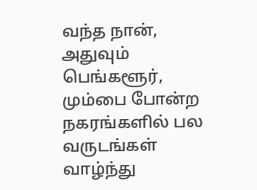வந்த நான், அதுவும் பெங்களூர், மும்பை போன்ற நகரங்களில் பல வருடங்கள் வாழ்ந்து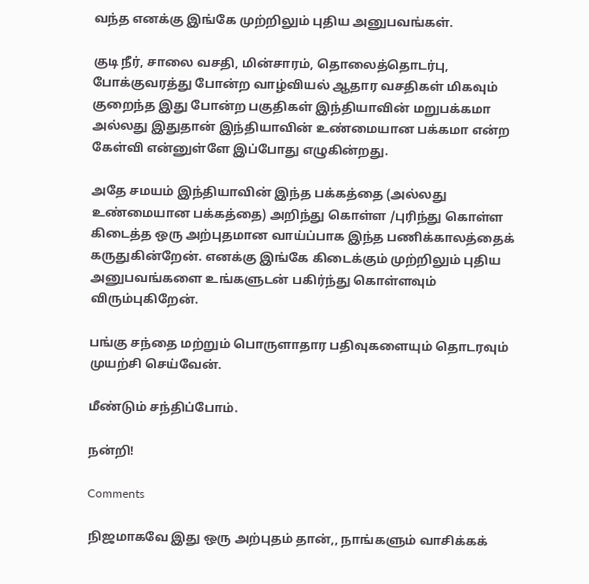வந்த எனக்கு இங்கே முற்றிலும் புதிய அனுபவங்கள்.

குடி நீர், சாலை வசதி, மின்சாரம், தொலைத்தொடர்பு, போக்குவரத்து போன்ற வாழ்வியல் ஆதார வசதிகள் மிகவும் குறைந்த இது போன்ற பகுதிகள் இந்தியாவின் மறுபக்கமா அல்லது இதுதான் இந்தியாவின் உண்மையான பக்கமா என்ற கேள்வி என்னுள்ளே இப்போது எழுகின்றது.

அதே சமயம் இந்தியாவின் இந்த பக்கத்தை (அல்லது உண்மையான பக்கத்தை) அறிந்து கொள்ள /புரிந்து கொள்ள கிடைத்த ஒரு அற்புதமான வாய்ப்பாக இந்த பணிக்காலத்தைக் கருதுகின்றேன். எனக்கு இங்கே கிடைக்கும் முற்றிலும் புதிய அனுபவங்களை உங்களுடன் பகிர்ந்து கொள்ளவும் விரும்புகிறேன்.

பங்கு சந்தை மற்றும் பொருளாதார பதிவுகளையும் தொடரவும் முயற்சி செய்வேன்.

மீண்டும் சந்திப்போம்.

நன்றி!

Comments

நிஜமாகவே இது ஒரு அற்புதம் தான்,, நாங்களும் வாசிக்கக்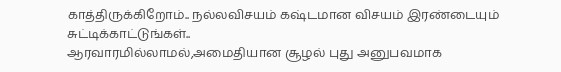காத்திருக்கிறோம்.. நல்லவிசயம் கஷ்டமான விசயம் இரண்டையும் சுட்டிக்காட்டுங்கள்..
ஆரவாரமில்லாமல்,அமைதியான சூழல் புது அனுபவமாக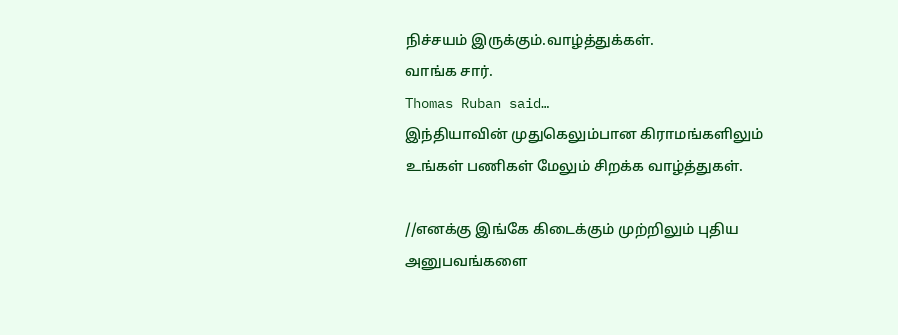நிச்சயம் இருக்கும்.வாழ்த்துக்கள்.
வாங்க சார்.
Thomas Ruban said…
இந்தியாவின் முதுகெலும்பான கிராமங்களிலும் உங்கள் பணிகள் மேலும் சிறக்க வாழ்த்துகள்.

//எனக்கு இங்கே கிடைக்கும் முற்றிலும் புதிய அனுபவங்களை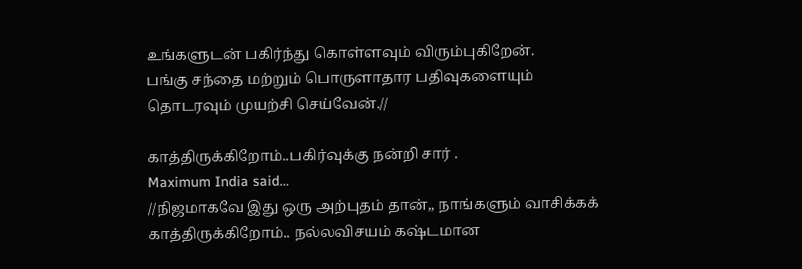உங்களுடன் பகிர்ந்து கொள்ளவும் விரும்புகிறேன்.
பங்கு சந்தை மற்றும் பொருளாதார பதிவுகளையும் தொடரவும் முயற்சி செய்வேன்.//

காத்திருக்கிறோம்..பகிர்வுக்கு நன்றி சார் .
Maximum India said…
//நிஜமாகவே இது ஒரு அற்புதம் தான்,, நாங்களும் வாசிக்கக் காத்திருக்கிறோம்.. நல்லவிசயம் கஷ்டமான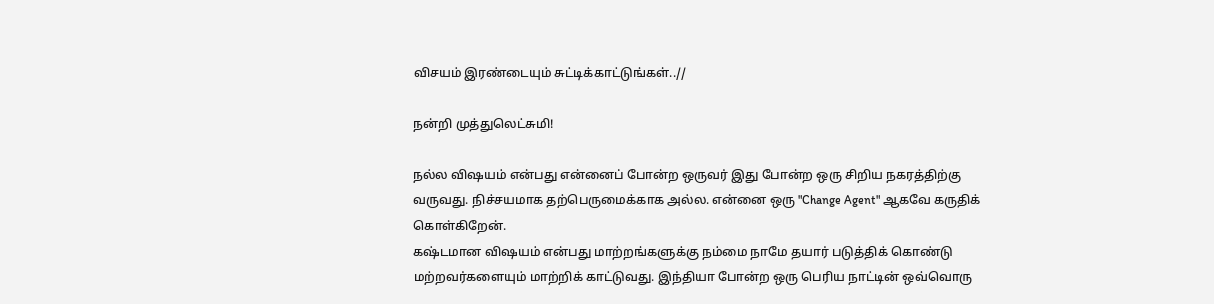விசயம் இரண்டையும் சுட்டிக்காட்டுங்கள்..//

நன்றி முத்துலெட்சுமி!

நல்ல விஷயம் என்பது என்னைப் போன்ற ஒருவர் இது போன்ற ஒரு சிறிய நகரத்திற்கு வருவது. நிச்சயமாக தற்பெருமைக்காக அல்ல. என்னை ஒரு "Change Agent" ஆகவே கருதிக் கொள்கிறேன்.
கஷ்டமான விஷயம் என்பது மாற்றங்களுக்கு நம்மை நாமே தயார் படுத்திக் கொண்டு மற்றவர்களையும் மாற்றிக் காட்டுவது. இந்தியா போன்ற ஒரு பெரிய நாட்டின் ஒவ்வொரு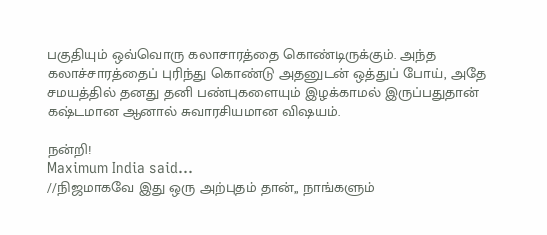பகுதியும் ஒவ்வொரு கலாசாரத்தை கொண்டிருக்கும். அந்த கலாச்சாரத்தைப் புரிந்து கொண்டு அதனுடன் ஒத்துப் போய், அதே சமயத்தில் தனது தனி பண்புகளையும் இழக்காமல் இருப்பதுதான் கஷ்டமான ஆனால் சுவாரசியமான விஷயம்.

நன்றி!
Maximum India said…
//நிஜமாகவே இது ஒரு அற்புதம் தான்,, நாங்களும்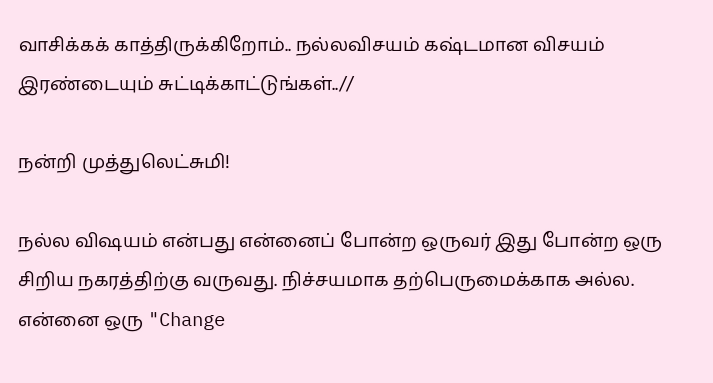வாசிக்கக் காத்திருக்கிறோம்.. நல்லவிசயம் கஷ்டமான விசயம் இரண்டையும் சுட்டிக்காட்டுங்கள்..//

நன்றி முத்துலெட்சுமி!

நல்ல விஷயம் என்பது என்னைப் போன்ற ஒருவர் இது போன்ற ஒரு சிறிய நகரத்திற்கு வருவது. நிச்சயமாக தற்பெருமைக்காக அல்ல. என்னை ஒரு "Change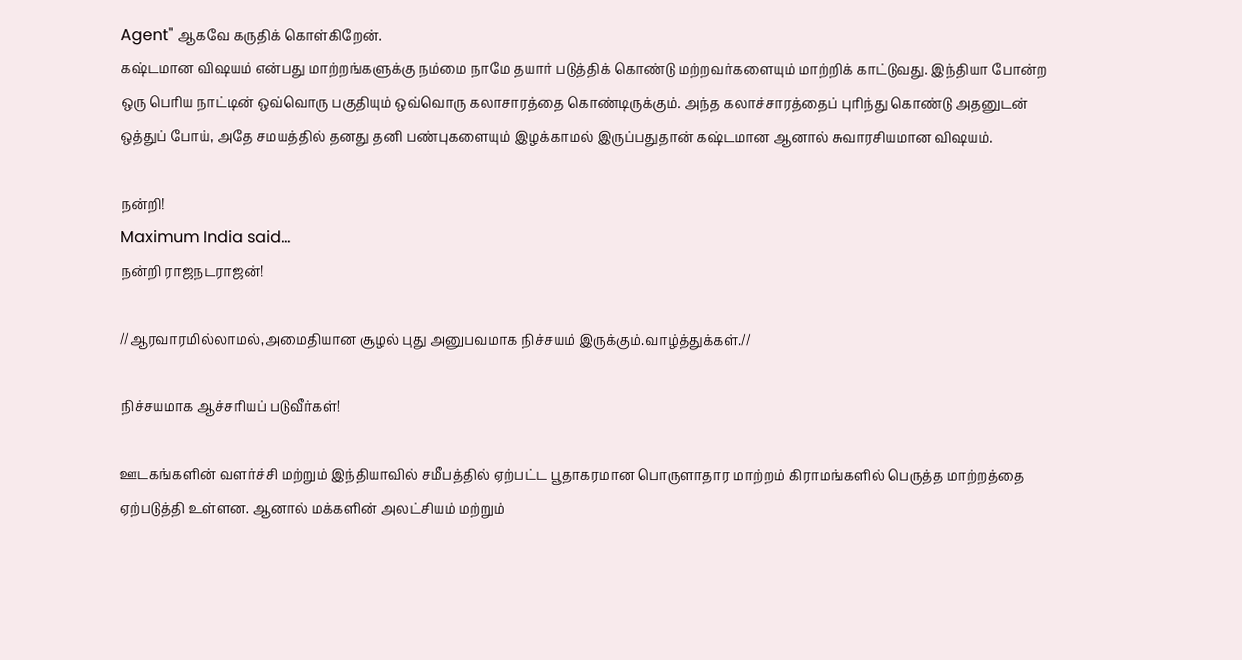Agent" ஆகவே கருதிக் கொள்கிறேன்.
கஷ்டமான விஷயம் என்பது மாற்றங்களுக்கு நம்மை நாமே தயார் படுத்திக் கொண்டு மற்றவர்களையும் மாற்றிக் காட்டுவது. இந்தியா போன்ற ஒரு பெரிய நாட்டின் ஒவ்வொரு பகுதியும் ஒவ்வொரு கலாசாரத்தை கொண்டிருக்கும். அந்த கலாச்சாரத்தைப் புரிந்து கொண்டு அதனுடன் ஒத்துப் போய், அதே சமயத்தில் தனது தனி பண்புகளையும் இழக்காமல் இருப்பதுதான் கஷ்டமான ஆனால் சுவாரசியமான விஷயம்.

நன்றி!
Maximum India said…
நன்றி ராஜநடராஜன்!

//ஆரவாரமில்லாமல்,அமைதியான சூழல் புது அனுபவமாக நிச்சயம் இருக்கும்.வாழ்த்துக்கள்.//

நிச்சயமாக ஆச்சரியப் படுவீர்கள்!

ஊடகங்களின் வளர்ச்சி மற்றும் இந்தியாவில் சமீபத்தில் ஏற்பட்ட பூதாகரமான பொருளாதார மாற்றம் கிராமங்களில் பெருத்த மாற்றத்தை ஏற்படுத்தி உள்ளன. ஆனால் மக்களின் அலட்சியம் மற்றும்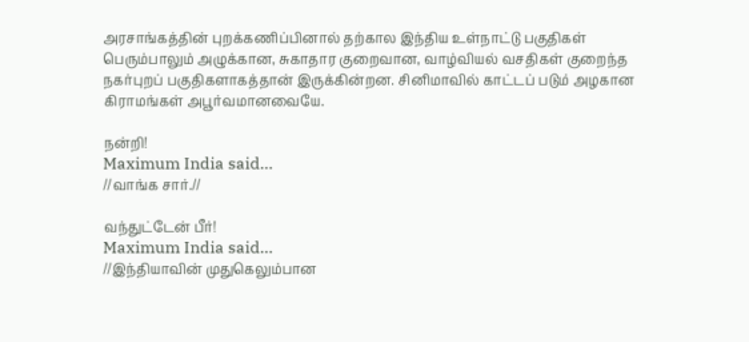அரசாங்கத்தின் புறக்கணிப்பினால் தற்கால இந்திய உள்நாட்டு பகுதிகள் பெரும்பாலும் அழுக்கான, சுகாதார குறைவான, வாழ்வியல் வசதிகள் குறைந்த நகர்புறப் பகுதிகளாகத்தான் இருக்கின்றன. சினிமாவில் காட்டப் படும் அழகான கிராமங்கள் அபூர்வமானவையே.

நன்றி!
Maximum India said…
//வாங்க சார்.//

வந்துட்டேன் பீர்!
Maximum India said…
//இந்தியாவின் முதுகெலும்பான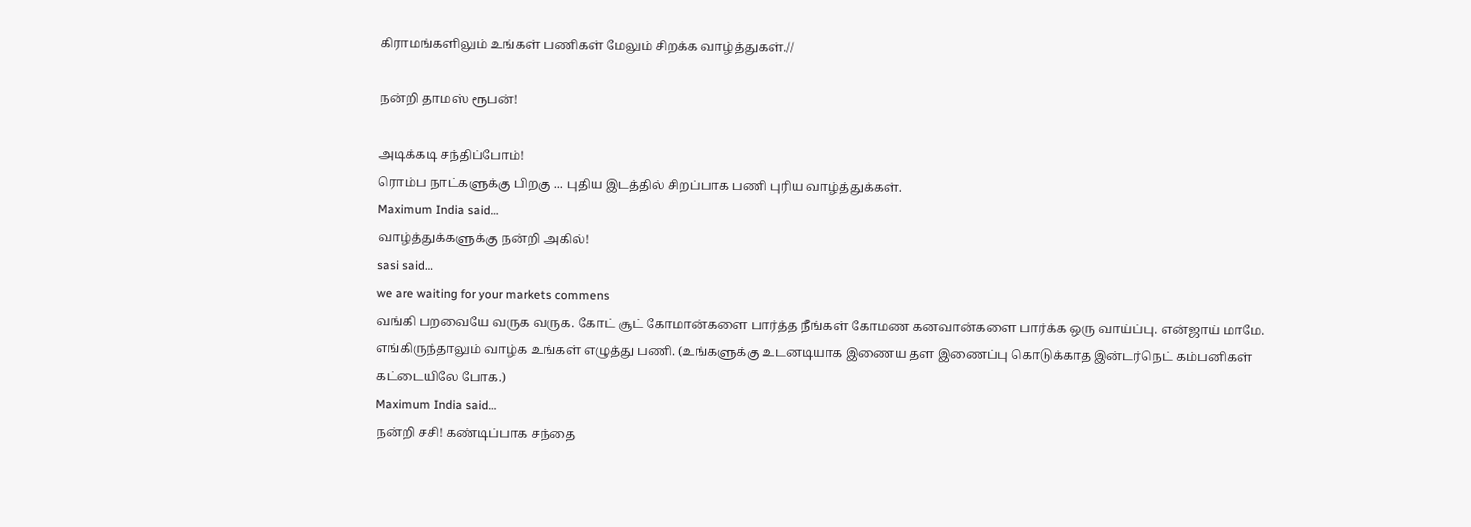கிராமங்களிலும் உங்கள் பணிகள் மேலும் சிறக்க வாழ்த்துகள்.//

நன்றி தாமஸ் ரூபன்!

அடிக்கடி சந்திப்போம்!
ரொம்ப நாட்களுக்கு பிறகு ... புதிய இடத்தில் சிறப்பாக பணி புரிய வாழ்த்துக்கள்.
Maximum India said…
வாழ்த்துக்களுக்கு நன்றி அகில்!
sasi said…
we are waiting for your markets commens
வங்கி பறவையே வருக வருக. கோட் சூட் கோமான்களை பார்த்த நீங்கள் கோமண கனவான்களை பார்க்க ஒரு வாய்ப்பு. என்ஜாய் மாமே. எங்கிருந்தாலும் வாழ்க உங்கள் எழுத்து பணி. (உங்களுக்கு உடனடியாக இணைய தள இணைப்பு கொடுக்காத இன்டர்நெட் கம்பனிகள் கட்டையிலே போக.)
Maximum India said…
நன்றி சசி! கண்டிப்பாக சந்தை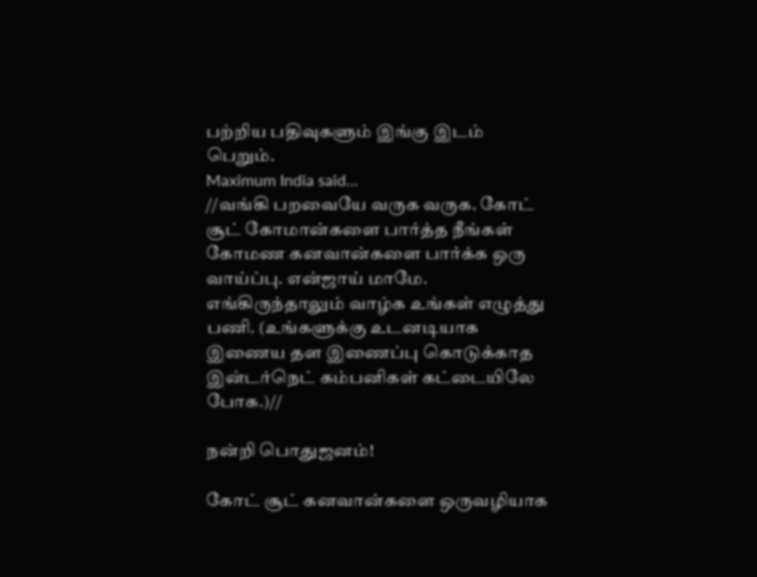பற்றிய பதிவுகளும் இங்கு இடம் பெறும்.
Maximum India said…
//வங்கி பறவையே வருக வருக. கோட் சூட் கோமான்களை பார்த்த நீங்கள் கோமண கனவான்களை பார்க்க ஒரு வாய்ப்பு. என்ஜாய் மாமே. எங்கிருந்தாலும் வாழ்க உங்கள் எழுத்து பணி. (உங்களுக்கு உடனடியாக இணைய தள இணைப்பு கொடுக்காத இன்டர்நெட் கம்பனிகள் கட்டையிலே போக.)//

நன்றி பொதுஜனம்!

கோட் சூட் கனவான்களை ஒருவழியாக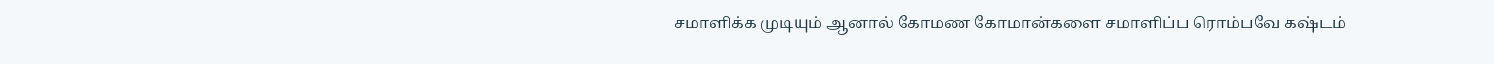சமாளிக்க முடியும் ஆனால் கோமண கோமான்களை சமாளிப்ப ரொம்பவே கஷ்டம்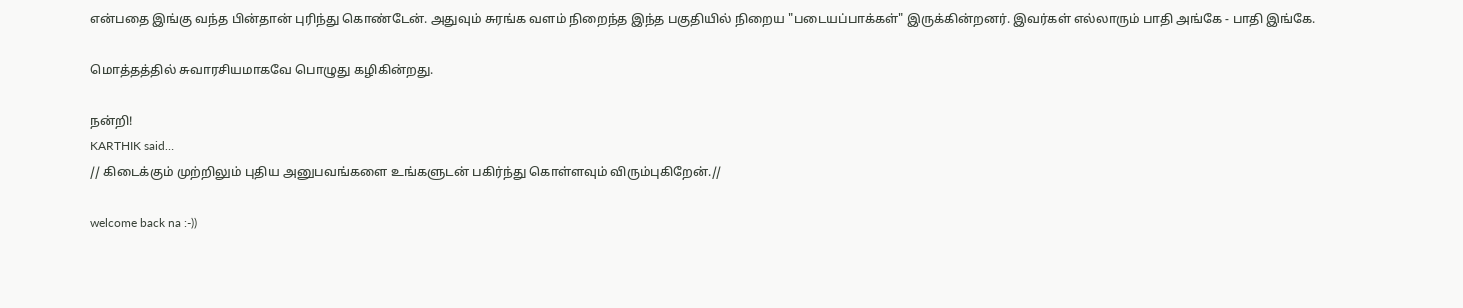என்பதை இங்கு வந்த பின்தான் புரிந்து கொண்டேன். அதுவும் சுரங்க வளம் நிறைந்த இந்த பகுதியில் நிறைய "படையப்பாக்கள்" இருக்கின்றனர். இவர்கள் எல்லாரும் பாதி அங்கே - பாதி இங்கே.

மொத்தத்தில் சுவாரசியமாகவே பொழுது கழிகின்றது.

நன்றி!
KARTHIK said…
// கிடைக்கும் முற்றிலும் புதிய அனுபவங்களை உங்களுடன் பகிர்ந்து கொள்ளவும் விரும்புகிறேன்.//

welcome back na :-))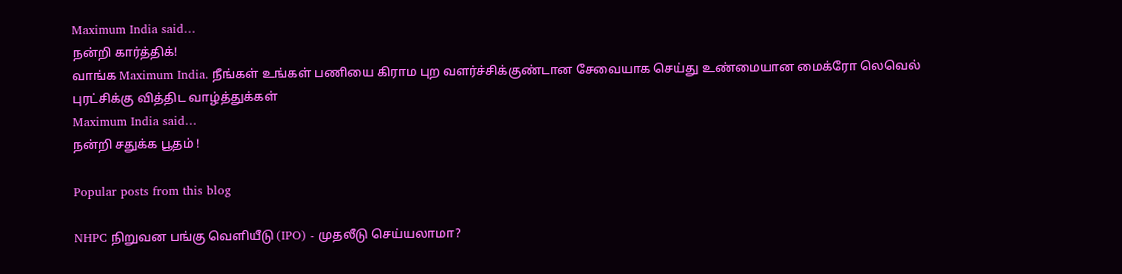Maximum India said…
நன்றி கார்த்திக்!
வாங்க Maximum India. நீங்கள் உங்கள் பணியை கிராம புற வளர்ச்சிக்குண்டான சேவையாக செய்து உண்மையான மைக்ரோ லெவெல் புரட்சிக்கு வித்திட வாழ்த்துக்கள்
Maximum India said…
நன்றி சதுக்க பூதம் !

Popular posts from this blog

NHPC நிறுவன பங்கு வெளியீடு (IPO) - முதலீடு செய்யலாமா?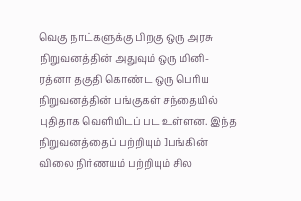வெகு நாட்களுக்கு பிறகு ஒரு அரசு நிறுவனத்தின் அதுவும் ஒரு மினி-ரத்னா தகுதி கொண்ட ஒரு பெரிய நிறுவனத்தின் பங்குகள் சந்தையில் புதிதாக வெளியிடப் பட உள்ளன. இந்த நிறுவனத்தைப் பற்றியும் ]பங்கின் விலை நிர்ணயம் பற்றியும் சில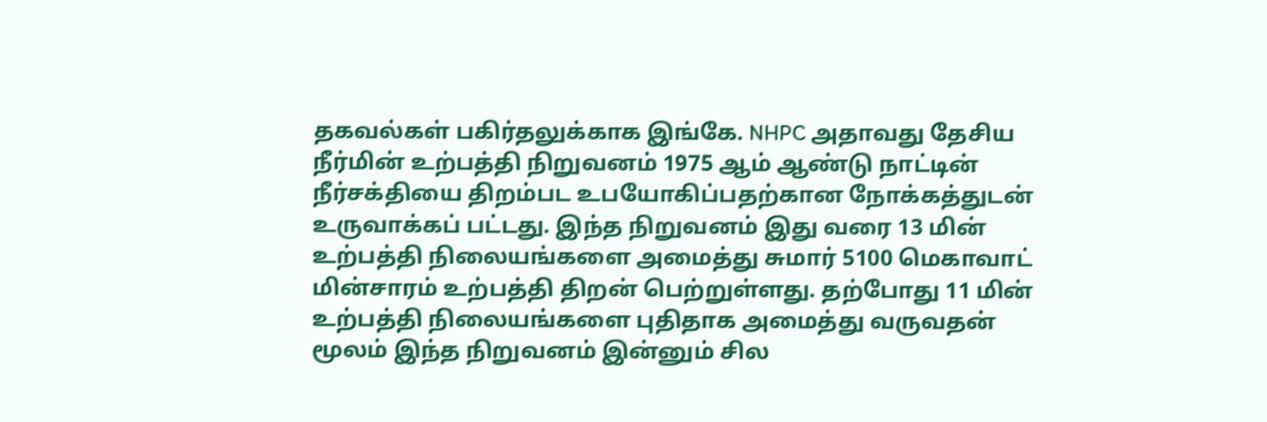தகவல்கள் பகிர்தலுக்காக இங்கே. NHPC அதாவது தேசிய நீர்மின் உற்பத்தி நிறுவனம் 1975 ஆம் ஆண்டு நாட்டின் நீர்சக்தியை திறம்பட உபயோகிப்பதற்கான நோக்கத்துடன் உருவாக்கப் பட்டது. இந்த நிறுவனம் இது வரை 13 மின் உற்பத்தி நிலையங்களை அமைத்து சுமார் 5100 மெகாவாட் மின்சாரம் உற்பத்தி திறன் பெற்றுள்ளது. தற்போது 11 மின் உற்பத்தி நிலையங்களை புதிதாக அமைத்து வருவதன் மூலம் இந்த நிறுவனம் இன்னும் சில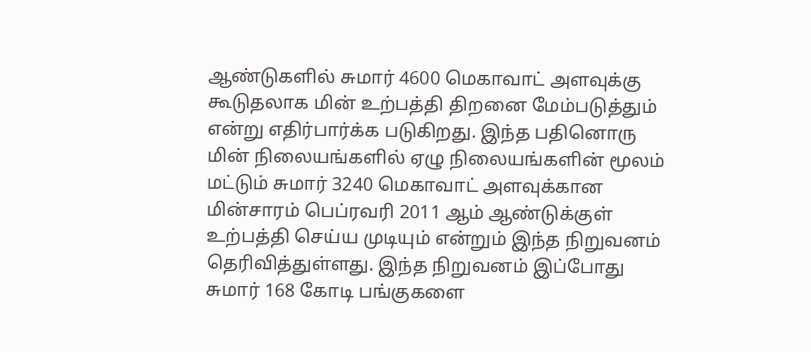ஆண்டுகளில் சுமார் 4600 மெகாவாட் அளவுக்கு கூடுதலாக மின் உற்பத்தி திறனை மேம்படுத்தும் என்று எதிர்பார்க்க படுகிறது. இந்த பதினொரு மின் நிலையங்களில் ஏழு நிலையங்களின் மூலம் மட்டும் சுமார் 3240 மெகாவாட் அளவுக்கான மின்சாரம் பெப்ரவரி 2011 ஆம் ஆண்டுக்குள் உற்பத்தி செய்ய முடியும் என்றும் இந்த நிறுவனம் தெரிவித்துள்ளது. இந்த நிறுவனம் இப்போது சுமார் 168 கோடி பங்குகளை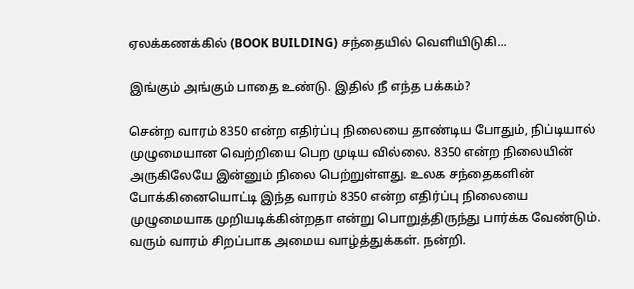ஏலக்கணக்கில் (BOOK BUILDING) சந்தையில் வெளியிடுகி...

இங்கும் அங்கும் பாதை உண்டு. இதில் நீ எந்த பக்கம்?

சென்ற வாரம் 8350 என்ற எதிர்ப்பு நிலையை தாண்டிய போதும், நிப்டியால் முழுமையான வெற்றியை பெற முடிய வில்லை. 8350 என்ற நிலையின் அருகிலேயே இன்னும் நிலை பெற்றுள்ளது. உலக சந்தைகளின் போக்கினையொட்டி இந்த வாரம் 8350 என்ற எதிர்ப்பு நிலையை முழுமையாக முறியடிக்கின்றதா என்று பொறுத்திருந்து பார்க்க வேண்டும். வரும் வாரம் சிறப்பாக அமைய வாழ்த்துக்கள். நன்றி.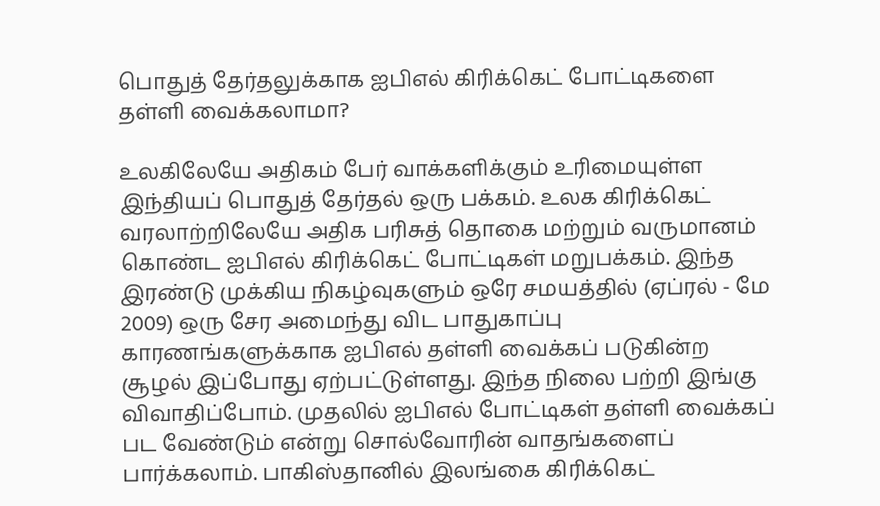பொதுத் தேர்தலுக்காக ஐபிஎல் கிரிக்கெட் போட்டிகளை தள்ளி வைக்கலாமா?

உலகிலேயே அதிகம் பேர் வாக்களிக்கும் உரிமையுள்ள இந்தியப் பொதுத் தேர்தல் ஒரு பக்கம். உலக கிரிக்கெட் வரலாற்றிலேயே அதிக பரிசுத் தொகை மற்றும் வருமானம் கொண்ட ஐபிஎல் கிரிக்கெட் போட்டிகள் மறுபக்கம். இந்த இரண்டு முக்கிய நிகழ்வுகளும் ஒரே சமயத்தில் (ஏப்ரல் - மே 2009) ஒரு சேர அமைந்து விட பாதுகாப்பு காரணங்களுக்காக ஐபிஎல் தள்ளி வைக்கப் படுகின்ற சூழல் இப்போது ஏற்பட்டுள்ளது. இந்த நிலை பற்றி இங்கு விவாதிப்போம். முதலில் ஐபிஎல் போட்டிகள் தள்ளி வைக்கப் பட வேண்டும் என்று சொல்வோரின் வாதங்களைப் பார்க்கலாம். பாகிஸ்தானில் இலங்கை கிரிக்கெட்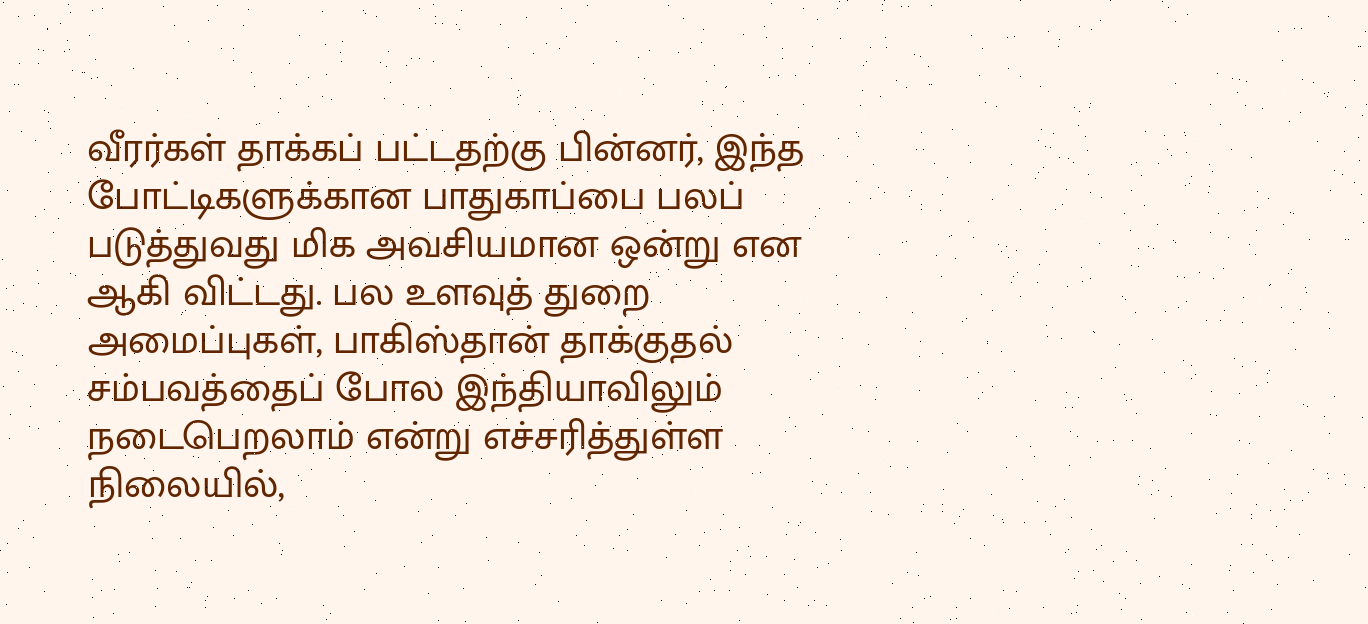வீரர்கள் தாக்கப் பட்டதற்கு பின்னர், இந்த போட்டிகளுக்கான பாதுகாப்பை பலப் படுத்துவது மிக அவசியமான ஒன்று என ஆகி விட்டது. பல உளவுத் துறை அமைப்புகள், பாகிஸ்தான் தாக்குதல் சம்பவத்தைப் போல இந்தியாவிலும் நடைபெறலாம் என்று எச்சரித்துள்ள நிலையில்,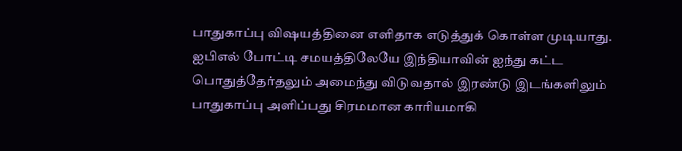பாதுகாப்பு விஷயத்தினை எளிதாக எடுத்துக் கொள்ள முடியாது. ஐபிஎல் போட்டி சமயத்திலேயே இந்தியாவின் ஐந்து கட்ட பொதுத்தேர்தலும் அமைந்து விடுவதால் இரண்டு இடங்களிலும் பாதுகாப்பு அளிப்பது சிரமமான காரியமாகி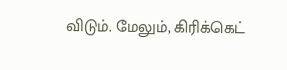விடும். மேலும், கிரிக்கெட்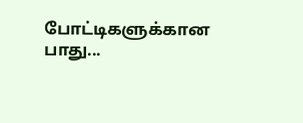போட்டிகளுக்கான பாது...